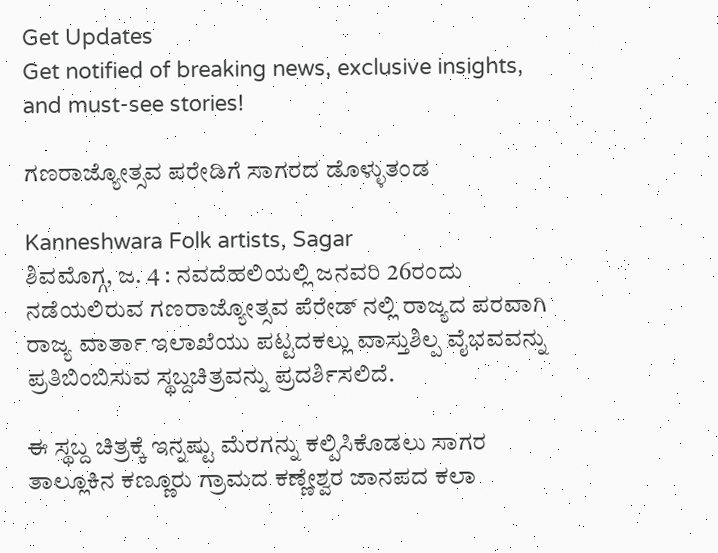Get Updates
Get notified of breaking news, exclusive insights, and must-see stories!

ಗಣರಾಜ್ಯೋತ್ಸವ ಪರೇಡಿಗೆ ಸಾಗರದ ಡೊಳ್ಳುತಂಡ

Kanneshwara Folk artists, Sagar
ಶಿವಮೊಗ್ಗ, ಜ. 4 : ನವದೆಹಲಿಯಲ್ಲಿ ಜನವರಿ 26ರಂದು ನಡೆಯಲಿರುವ ಗಣರಾಜ್ಯೋತ್ಸವ ಪೆರೇಡ್ ನಲ್ಲಿ ರಾಜ್ಯದ ಪರವಾಗಿ ರಾಜ್ಯ ವಾರ್ತಾ ಇಲಾಖೆಯು ಪಟ್ಟದಕಲ್ಲು ವಾಸ್ತುಶಿಲ್ಪ ವೈಭವವನ್ನು ಪ್ರತಿಬಿಂಬಿಸುವ ಸ್ಥಬ್ದಚಿತ್ರವನ್ನು ಪ್ರದರ್ಶಿಸಲಿದೆ.

ಈ ಸ್ಥಬ್ದ ಚಿತ್ರಕ್ಕೆ ಇನ್ನಷ್ಟು ಮೆರಗನ್ನು ಕಲ್ಪಿಸಿಕೊಡಲು ಸಾಗರ ತಾಲ್ಲೂಕಿನ ಕಣ್ಣೂರು ಗ್ರಾಮದ ಕಣ್ಣೇಶ್ವರ ಜಾನಪದ ಕಲಾ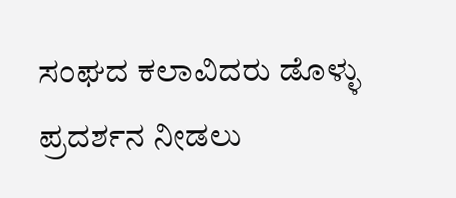ಸಂಘದ ಕಲಾವಿದರು ಡೊಳ್ಳು ಪ್ರದರ್ಶನ ನೀಡಲು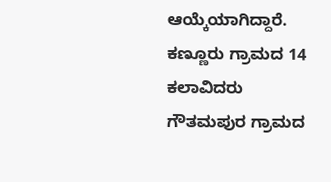ಆಯ್ಕೆಯಾಗಿದ್ದಾರೆ. ಕಣ್ಣೂರು ಗ್ರಾಮದ 14 ಕಲಾವಿದರು ಗೌತಮಪುರ ಗ್ರಾಮದ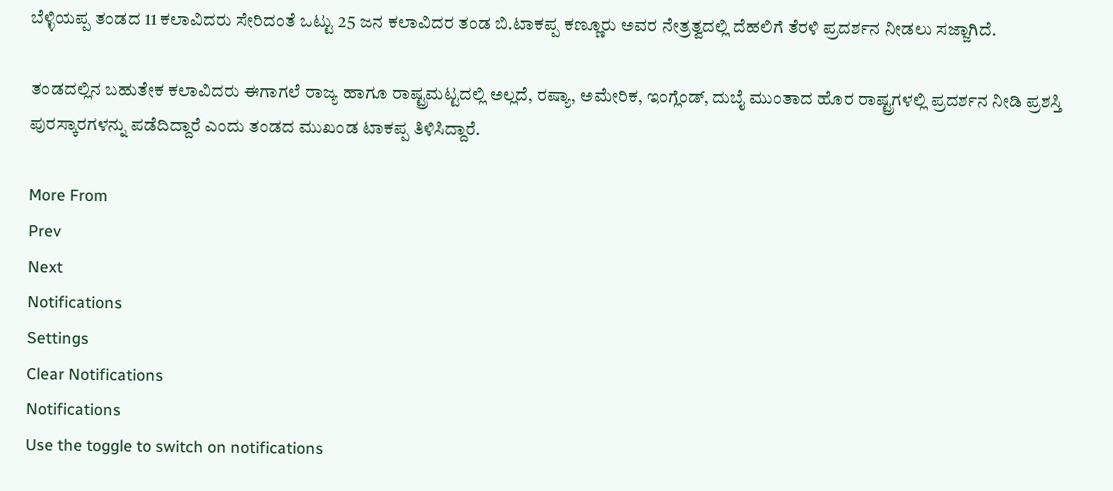ಬೆಳ್ಳಿಯಪ್ಪ ತಂಡದ 11 ಕಲಾವಿದರು ಸೇರಿದಂತೆ ಒಟ್ಟು 25 ಜನ ಕಲಾವಿದರ ತಂಡ ಬಿ.ಟಾಕಪ್ಪ ಕಣ್ಣೂರು ಅವರ ನೇತ್ರತ್ವದಲ್ಲಿ ದೆಹಲಿಗೆ ತೆರಳಿ ಪ್ರದರ್ಶನ ನೀಡಲು ಸಜ್ಜಾಗಿದೆ.

ತಂಡದಲ್ಲಿನ ಬಹುತೇಕ ಕಲಾವಿದರು ಈಗಾಗಲೆ ರಾಜ್ಯ ಹಾಗೂ ರಾಷ್ಟ್ರಮಟ್ಟದಲ್ಲಿ ಅಲ್ಲದೆ, ರಷ್ಯಾ, ಅಮೇರಿಕ, ಇಂಗ್ಲೆಂಡ್, ದುಬೈ ಮುಂತಾದ ಹೊರ ರಾಷ್ಟ್ರಗಳಲ್ಲಿ ಪ್ರದರ್ಶನ ನೀಡಿ ಪ್ರಶಸ್ತಿ ಪುರಸ್ಕಾರಗಳನ್ನು ಪಡೆದಿದ್ದಾರೆ ಎಂದು ತಂಡದ ಮುಖಂಡ ಟಾಕಪ್ಪ ತಿಳಿಸಿದ್ದಾರೆ.

More From
Prev
Next
Notifications
Settings
Clear Notifications
Notifications
Use the toggle to switch on notifications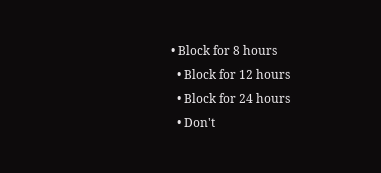• Block for 8 hours
  • Block for 12 hours
  • Block for 24 hours
  • Don't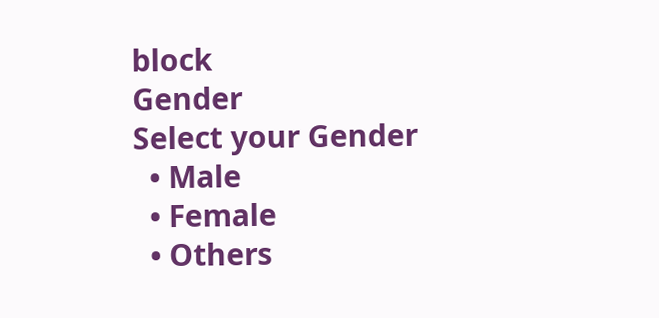block
Gender
Select your Gender
  • Male
  • Female
  • Others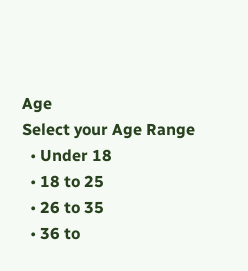Age
Select your Age Range
  • Under 18
  • 18 to 25
  • 26 to 35
  • 36 to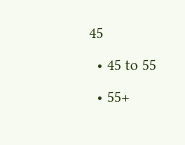45
  • 45 to 55
  • 55+